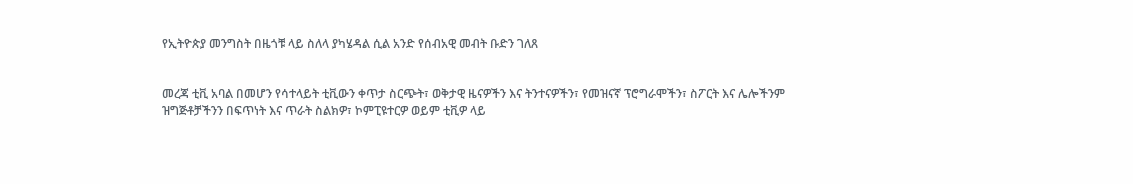የኢትዮጵያ መንግስት በዜጎቹ ላይ ስለላ ያካሄዳል ሲል አንድ የሰብአዊ መብት ቡድን ገለጸ


መረጃ ቲቪ አባል በመሆን የሳተላይት ቲቪውን ቀጥታ ስርጭት፣ ወቅታዊ ዜናዎችን እና ትንተናዎችን፣ የመዝናኛ ፕሮግራሞችን፣ ስፖርት እና ሌሎችንም ዝግጅቶቻችንን በፍጥነት እና ጥራት ስልክዎ፣ ኮምፒዩተርዎ ወይም ቲቪዎ ላይ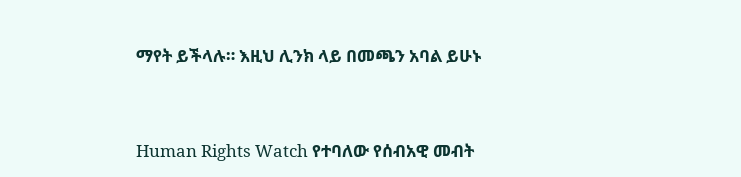ማየት ይችላሉ። እዚህ ሊንክ ላይ በመጫን አባል ይሁኑ


Human Rights Watch የተባለው የሰብአዊ መብት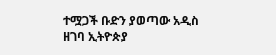ተሟጋች ቡድን ያወጣው አዲስ ዘገባ ኢትዮጵያ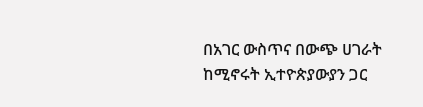በአገር ውስጥና በውጭ ሀገራት ከሚኖሩት ኢተዮጵያውያን ጋር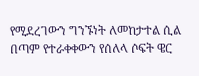የሚደረገውን ግንኙነት ለመከታተል ሲል በጣም የተራቀቀውን የሰለላ ሶፍት ዌር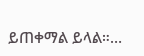ይጠቀማል ይላል።…